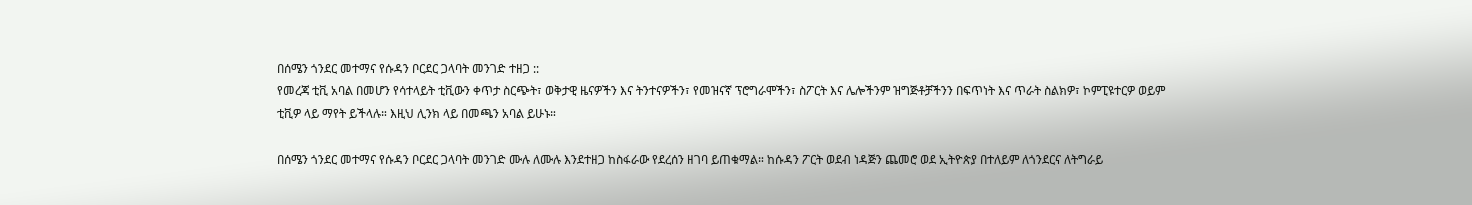በሰሜን ጎንደር መተማና የሱዳን ቦርደር ጋላባት መንገድ ተዘጋ ::
የመረጃ ቲቪ አባል በመሆን የሳተላይት ቲቪውን ቀጥታ ስርጭት፣ ወቅታዊ ዜናዎችን እና ትንተናዎችን፣ የመዝናኛ ፕሮግራሞችን፣ ስፖርት እና ሌሎችንም ዝግጅቶቻችንን በፍጥነት እና ጥራት ስልክዎ፣ ኮምፒዩተርዎ ወይም ቲቪዎ ላይ ማየት ይችላሉ። እዚህ ሊንክ ላይ በመጫን አባል ይሁኑ።

በሰሜን ጎንደር መተማና የሱዳን ቦርደር ጋላባት መንገድ ሙሉ ለሙሉ እንደተዘጋ ከስፋራው የደረሰን ዘገባ ይጠቁማል። ከሱዳን ፖርት ወደብ ነዳጅን ጨመሮ ወደ ኢትዮጵያ በተለይም ለጎንደርና ለትግራይ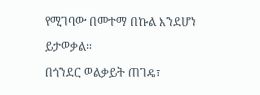የሚገባው በመተማ በኩል እንደሆነ ይታወቃል።
በጎንደር ወልቃይት ጠገዴ፣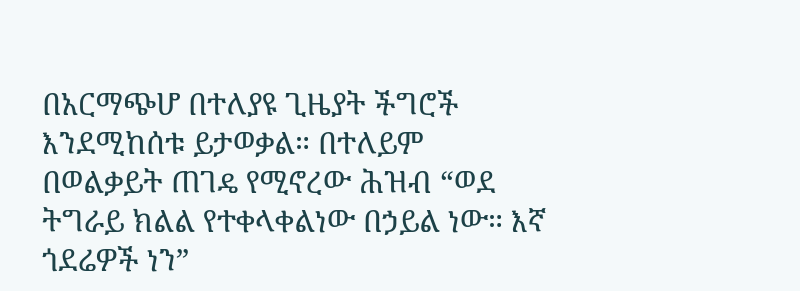በአርማጭሆ በተለያዩ ጊዜያት ችግሮች እንደሚከሰቱ ይታወቃል። በተለይም በወልቃይት ጠገዴ የሚኖረው ሕዝብ “ወደ ትግራይ ክልል የተቀላቀልነው በኃይል ነው። እኛ ጎደሬዎች ነን”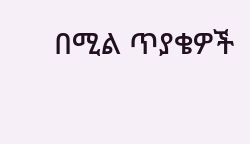በሚል ጥያቄዎች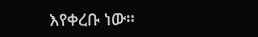እየቀረቡ ነው።